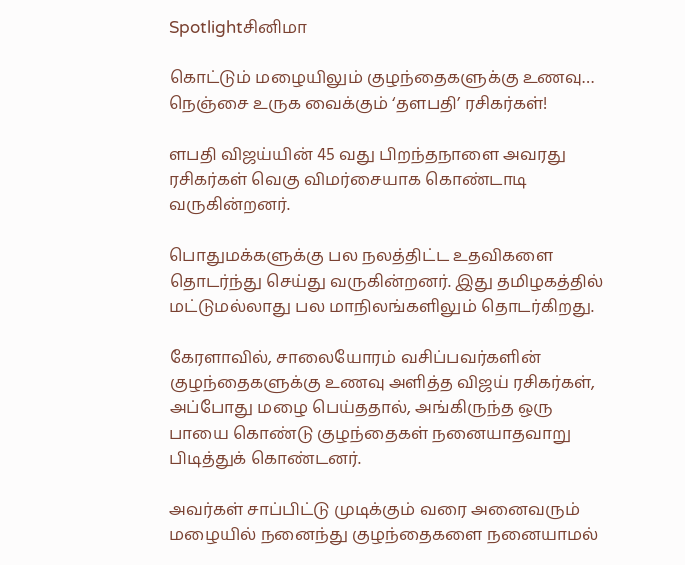Spotlightசினிமா

கொட்டும் மழையிலும் குழந்தைகளுக்கு உணவு… நெஞ்சை உருக வைக்கும் ‘தளபதி’ ரசிகர்கள்!

ளபதி விஜய்யின் 45 வது பிறந்தநாளை அவரது ரசிகர்கள் வெகு விமர்சையாக கொண்டாடி வருகின்றனர்.

பொதுமக்களுக்கு பல நலத்திட்ட உதவிகளை தொடர்ந்து செய்து வருகின்றனர். இது தமிழகத்தில் மட்டுமல்லாது பல மாநிலங்களிலும் தொடர்கிறது.

கேரளாவில், சாலையோரம் வசிப்பவர்களின் குழந்தைகளுக்கு உணவு அளித்த விஜய் ரசிகர்கள், அப்போது மழை பெய்ததால், அங்கிருந்த ஒரு பாயை கொண்டு குழந்தைகள் நனையாதவாறு பிடித்துக் கொண்டனர்.

அவர்கள் சாப்பிட்டு முடிக்கும் வரை அனைவரும் மழையில் நனைந்து குழந்தைகளை நனையாமல்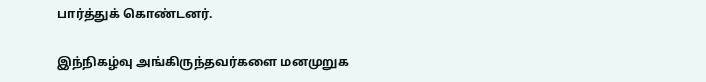பார்த்துக் கொண்டனர்.

இந்நிகழ்வு அங்கிருந்தவர்களை மனமுறுக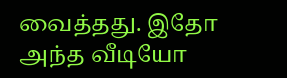வைத்தது. இதோ அந்த வீடியோ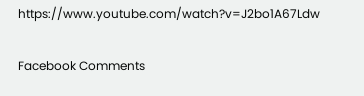https://www.youtube.com/watch?v=J2bo1A67Ldw

Facebook Comments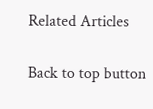Related Articles

Back to top button